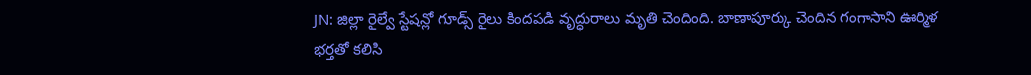JN: జిల్లా రైల్వే స్టేషన్లో గూడ్స్ రైలు కిందపడి వృద్ధురాలు మృతి చెందింది. బాణాపూర్కు చెందిన గంగాసాని ఊర్మిళ భర్తతో కలిసి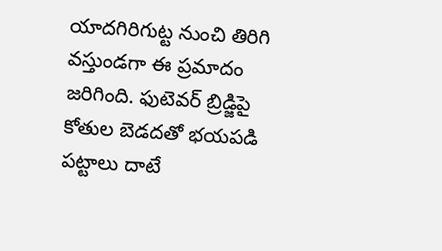యాదగిరిగుట్ట నుంచి తిరిగి వస్తుండగా ఈ ప్రమాదం జరిగింది. ఫుటెవర్ బ్రిడ్జిపై కోతుల బెడదతో భయపడి పట్టాలు దాటే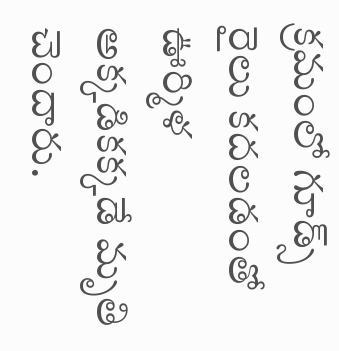క్రమంలో గూడ్స్ రైలు కదలడంతో ఊర్మిళ అక్కడికక్కడే మృతి చెందారు.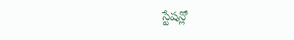స్టేషన్లో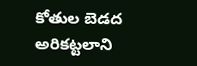కోతుల బెడద అరికట్టలాని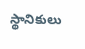స్థానికులు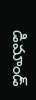డిమాండ్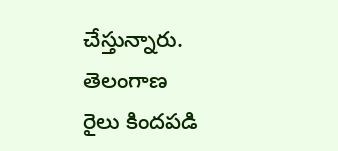చేస్తున్నారు.
తెలంగాణ
రైలు కిందపడి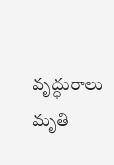వృద్ధురాలు మృతి